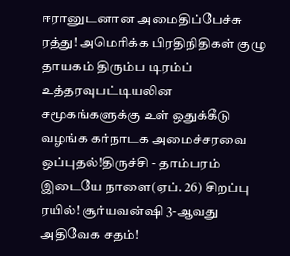ஈரானுடனான அமைதிப்பேச்சு ரத்து! அமெரிக்க பிரதிநிதிகள் குழு தாயகம் திரும்ப டிரம்ப் உத்தரவுபட்டியலின சமூகங்களுக்கு உள் ஒதுக்கீடு வழங்க கர்நாடக அமைச்சரவை ஒப்புதல்!திருச்சி - தாம்பரம் இடையே நாளை(ஏப். 26) சிறப்பு ரயில்! சூர்யவன்ஷி 3-ஆவது அதிவேக சதம்!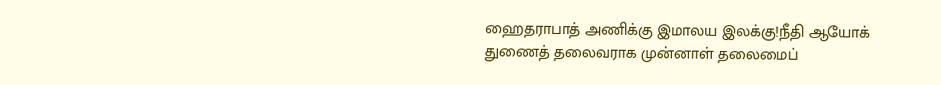ஹைதராபாத் அணிக்கு இமாலய இலக்கு!நீதி ஆயோக் துணைத் தலைவராக முன்னாள் தலைமைப்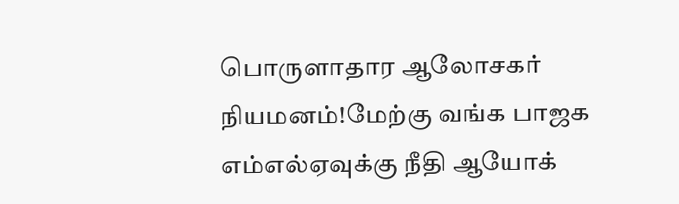பொருளாதார ஆலோசகர் நியமனம்!மேற்கு வங்க பாஜக எம்எல்ஏவுக்கு நீதி ஆயோக்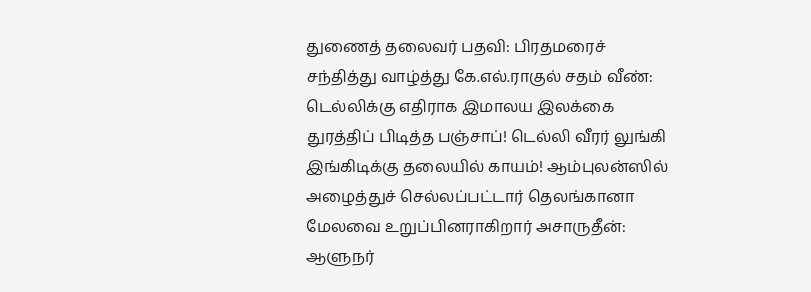துணைத் தலைவர் பதவி: பிரதமரைச் சந்தித்து வாழ்த்து கே.எல்.ராகுல் சதம் வீண்: டெல்லிக்கு எதிராக இமாலய இலக்கை துரத்திப் பிடித்த பஞ்சாப்! டெல்லி வீரர் லுங்கி இங்கிடிக்கு தலையில் காயம்! ஆம்புலன்ஸில் அழைத்துச் செல்லப்பட்டார் தெலங்கானா மேலவை உறுப்பினராகிறார் அசாருதீன்: ஆளுநர்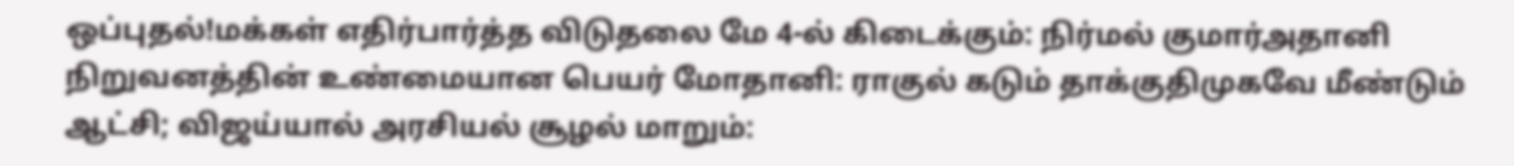ஒப்புதல்!மக்கள் எதிர்பார்த்த விடுதலை மே 4-ல் கிடைக்கும்: நிர்மல் குமார்அதானி நிறுவனத்தின் உண்மையான பெயர் மோதானி: ராகுல் கடும் தாக்குதிமுகவே மீண்டும் ஆட்சி; விஜய்யால் அரசியல் சூழல் மாறும்: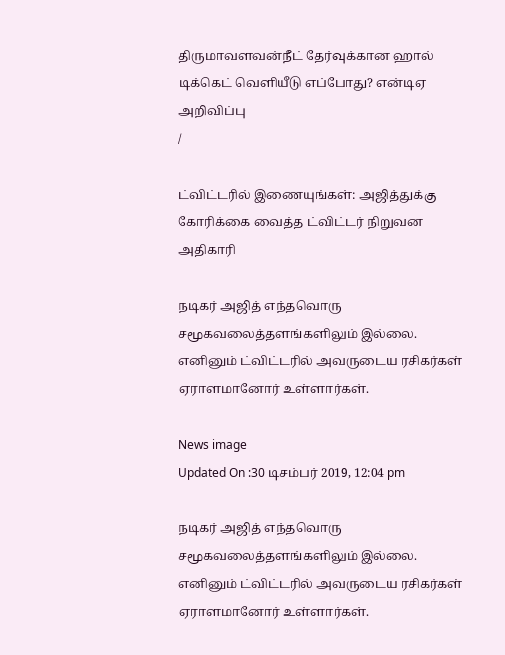திருமாவளவன்நீட் தேர்வுக்கான ஹால் டிக்கெட் வெளியீடு எப்போது? என்டிஏ அறிவிப்பு
/

ட்விட்டரில் இணையுங்கள்: அஜித்துக்கு கோரிக்கை வைத்த ட்விட்டர் நிறுவன அதிகாரி

நடிகர் அஜித் எந்தவொரு சமூகவலைத்தளங்களிலும் இல்லை. எனினும் ட்விட்டரில் அவருடைய ரசிகர்கள் ஏராளமானோர் உள்ளார்கள்.

News image
Updated On :30 டிசம்பர் 2019, 12:04 pm

நடிகர் அஜித் எந்தவொரு சமூகவலைத்தளங்களிலும் இல்லை. எனினும் ட்விட்டரில் அவருடைய ரசிகர்கள் ஏராளமானோர் உள்ளார்கள்.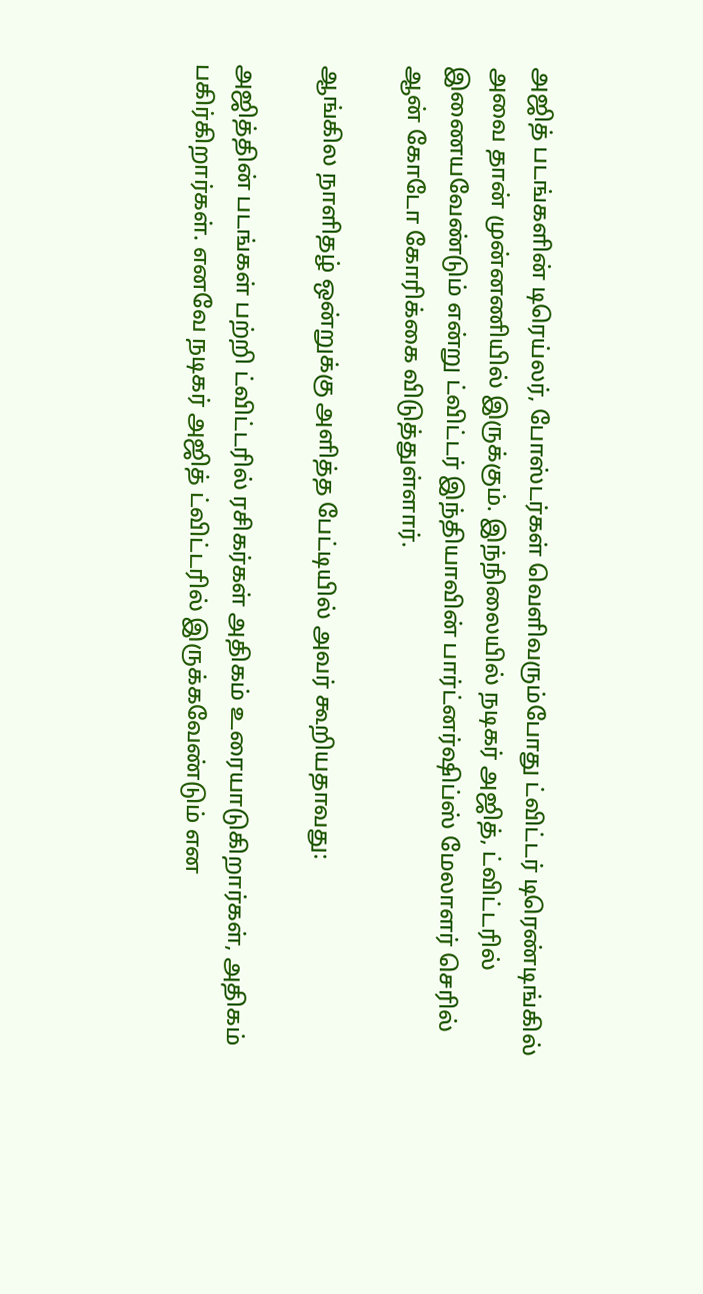அஜித் படங்களின் டிரெய்லர், போஸ்டர்கள் வெளிவரும்போது ட்விட்டர் டிரெண்டிங்கில் அவை தான் முன்னணியில் இருக்கும். இந்நிலையில் நடிகர் அஜித், ட்விட்டரில் இணையவேண்டும் என்று ட்விட்டர் இந்தியாவின் பார்ட்னர்ஷிப்ஸ் மேலாளர் செரில் ஆன் கோடோ கோரிக்கை விடுத்துள்ளார்.

ஆங்கில நாளிதழ் ஒன்றுக்கு அளித்த பேட்டியில் அவர் கூறியதாவது:

அஜித்தின் படங்கள் பற்றி ட்விட்டரில் ரசிகர்கள் அதிகம் உரையாடுகிறார்கள், அதிகம் பகிர்கிறார்கள். எனவே நடிகர் அஜித் ட்விட்டரில் இருக்கவேண்டும் என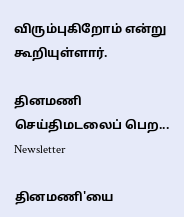விரும்புகிறோம் என்று கூறியுள்ளார்.

தினமணி செய்திமடலைப் பெற... Newsletter

தினமணி'யை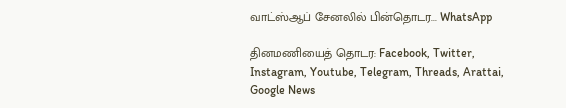வாட்ஸ்ஆப் சேனலில் பின்தொடர... WhatsApp

தினமணியைத் தொடர: Facebook, Twitter, Instagram, Youtube, Telegram, Threads, Arattai, Google News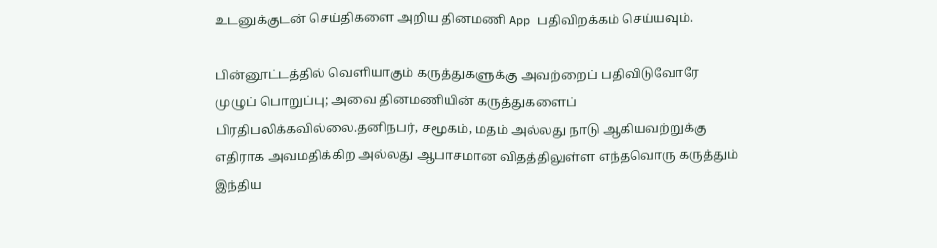உடனுக்குடன் செய்திகளை அறிய தினமணி App பதிவிறக்கம் செய்யவும்.

பின்னூட்டத்தில் வெளியாகும் கருத்துகளுக்கு அவற்றைப் பதிவிடுவோரே முழுப் பொறுப்பு; அவை தினமணியின் கருத்துகளைப் பிரதிபலிக்கவில்லை.தனிநபர், சமூகம், மதம் அல்லது நாடு ஆகியவற்றுக்கு எதிராக அவமதிக்கிற அல்லது ஆபாசமான விதத்திலுள்ள எந்தவொரு கருத்தும் இந்திய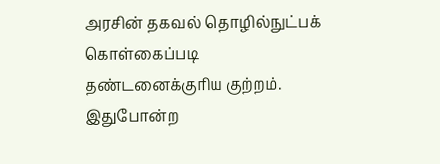அரசின் தகவல் தொழில்நுட்பக் கொள்கைப்படி தண்டனைக்குரிய குற்றம். இதுபோன்ற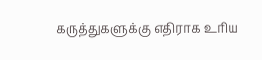கருத்துகளுக்கு எதிராக உரிய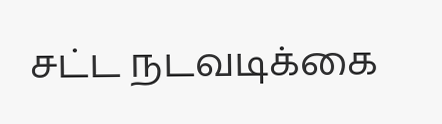சட்ட நடவடிக்கை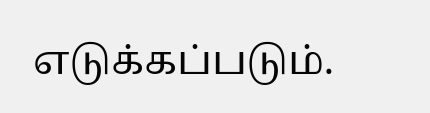எடுக்கப்படும்.